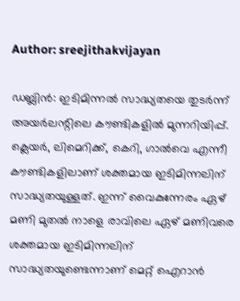Author: sreejithakvijayan

ഡബ്ലിൻ: ഇടിമിന്നൽ സാദ്ധ്യതയെ തുടർന്ന് അയർലന്റിലെ കൗണ്ടികളിൽ മുന്നറിയിപ്പ്. ക്ലെയർ, ലിമെറിക്ക്, കെറി, ഗാൽവെ എന്നീ കൗണ്ടികളിലാണ് ശക്തമായ ഇടിമിന്നലിന് സാദ്ധ്യതയുള്ളത്. ഇന്ന് വൈകുന്നേരം ഏഴ് മണി മുതൽ നാളെ രാവിലെ ഏഴ് മണിവരെ ശക്തമായ ഇടിമിന്നലിന് സാദ്ധ്യതയുണ്ടെന്നാണ് മെറ്റ് ഐറാൻ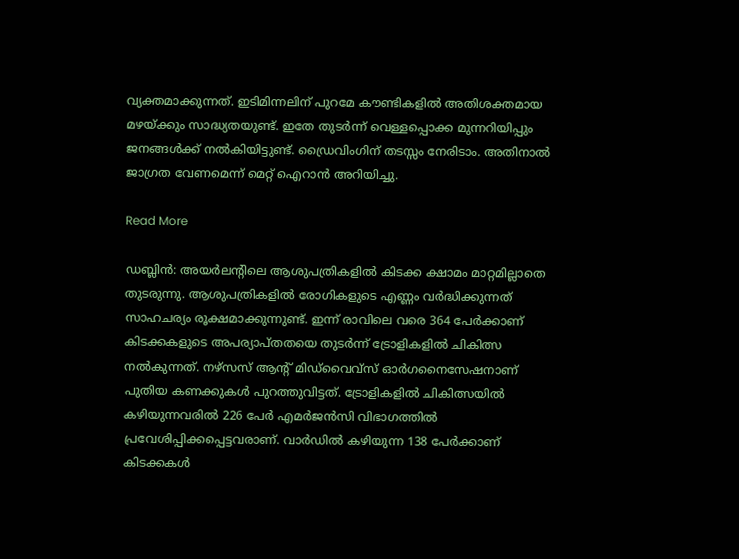വ്യക്തമാക്കുന്നത്. ഇടിമിന്നലിന് പുറമേ കൗണ്ടികളിൽ അതിശക്തമായ മഴയ്ക്കും സാദ്ധ്യതയുണ്ട്. ഇതേ തുടർന്ന് വെള്ളപ്പൊക്ക മുന്നറിയിപ്പും ജനങ്ങൾക്ക് നൽകിയിട്ടുണ്ട്. ഡ്രൈവിംഗിന് തടസ്സം നേരിടാം. അതിനാൽ ജാഗ്രത വേണമെന്ന് മെറ്റ് ഐറാൻ അറിയിച്ചു.

Read More

ഡബ്ലിൻ: അയർലന്റിലെ ആശുപത്രികളിൽ കിടക്ക ക്ഷാമം മാറ്റമില്ലാതെ തുടരുന്നു. ആശുപത്രികളിൽ രോഗികളുടെ എണ്ണം വർദ്ധിക്കുന്നത് സാഹചര്യം രൂക്ഷമാക്കുന്നുണ്ട്. ഇന്ന് രാവിലെ വരെ 364 പേർക്കാണ് കിടക്കകളുടെ അപര്യാപ്തതയെ തുടർന്ന് ട്രോളികളിൽ ചികിത്സ നൽകുന്നത്. നഴ്‌സസ് ആന്റ് മിഡ്‌വൈവ്‌സ് ഓർഗനൈസേഷനാണ് പുതിയ കണക്കുകൾ പുറത്തുവിട്ടത്. ട്രോളികളിൽ ചികിത്സയിൽ കഴിയുന്നവരിൽ 226 പേർ എമർജൻസി വിഭാഗത്തിൽ പ്രവേശിപ്പിക്കപ്പെട്ടവരാണ്. വാർഡിൽ കഴിയുന്ന 138 പേർക്കാണ് കിടക്കകൾ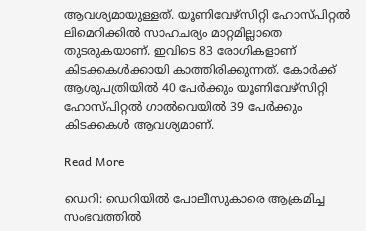ആവശ്യമായുള്ളത്. യൂണിവേഴ്‌സിറ്റി ഹോസ്പിറ്റൽ ലിമെറിക്കിൽ സാഹചര്യം മാറ്റമില്ലാതെ തുടരുകയാണ്. ഇവിടെ 83 രോഗികളാണ് കിടക്കകൾക്കായി കാത്തിരിക്കുന്നത്. കോർക്ക് ആശുപത്രിയിൽ 40 പേർക്കും യൂണിവേഴ്‌സിറ്റി ഹോസ്പിറ്റൽ ഗാൽവെയിൽ 39 പേർക്കും കിടക്കകൾ ആവശ്യമാണ്.

Read More

ഡെറി: ഡെറിയിൽ പോലീസുകാരെ ആക്രമിച്ച സംഭവത്തിൽ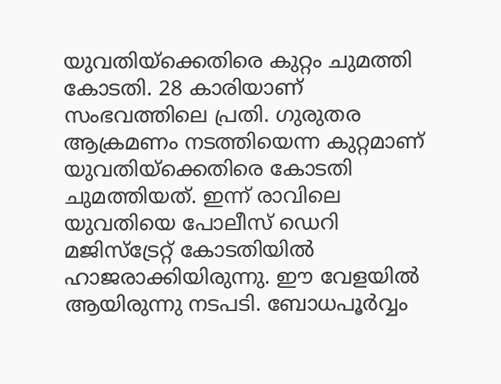യുവതിയ്‌ക്കെതിരെ കുറ്റം ചുമത്തി കോടതി. 28 കാരിയാണ് സംഭവത്തിലെ പ്രതി. ഗുരുതര ആക്രമണം നടത്തിയെന്ന കുറ്റമാണ് യുവതിയ്‌ക്കെതിരെ കോടതി ചുമത്തിയത്. ഇന്ന് രാവിലെ യുവതിയെ പോലീസ് ഡെറി മജിസ്‌ട്രേറ്റ് കോടതിയിൽ ഹാജരാക്കിയിരുന്നു. ഈ വേളയിൽ ആയിരുന്നു നടപടി. ബോധപൂർവ്വം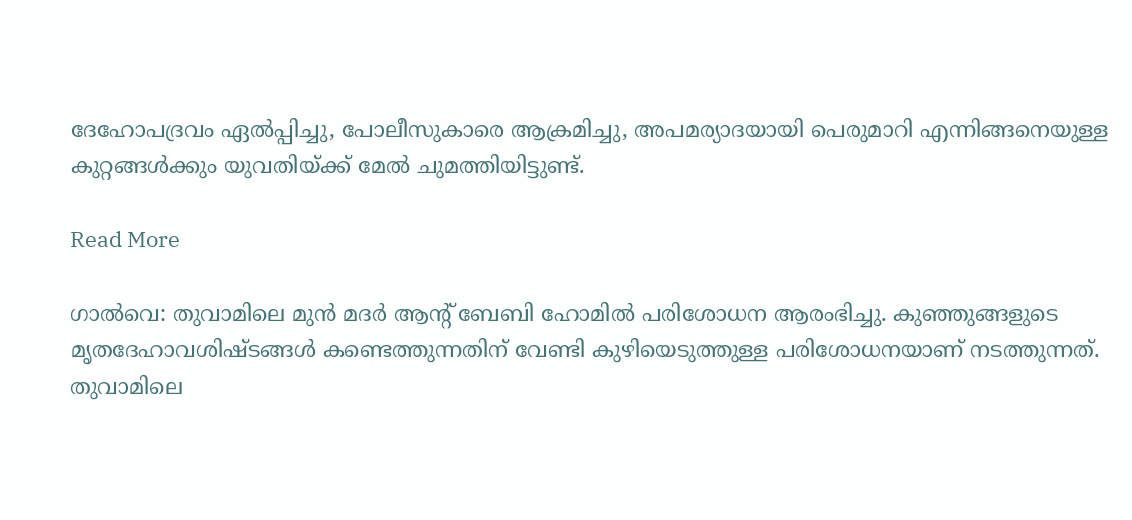ദേഹോപദ്രവം ഏൽപ്പിച്ചു, പോലീസുകാരെ ആക്രമിച്ചു, അപമര്യാദയായി പെരുമാറി എന്നിങ്ങനെയുള്ള കുറ്റങ്ങൾക്കും യുവതിയ്ക്ക് മേൽ ചുമത്തിയിട്ടുണ്ട്.

Read More

ഗാൽവെ: തുവാമിലെ മുൻ മദർ ആന്റ് ബേബി ഹോമിൽ പരിശോധന ആരംഭിച്ചു. കുഞ്ഞുങ്ങളുടെ മൃതദേഹാവശിഷ്ടങ്ങൾ കണ്ടെത്തുന്നതിന് വേണ്ടി കുഴിയെടുത്തുള്ള പരിശോധനയാണ് നടത്തുന്നത്. തുവാമിലെ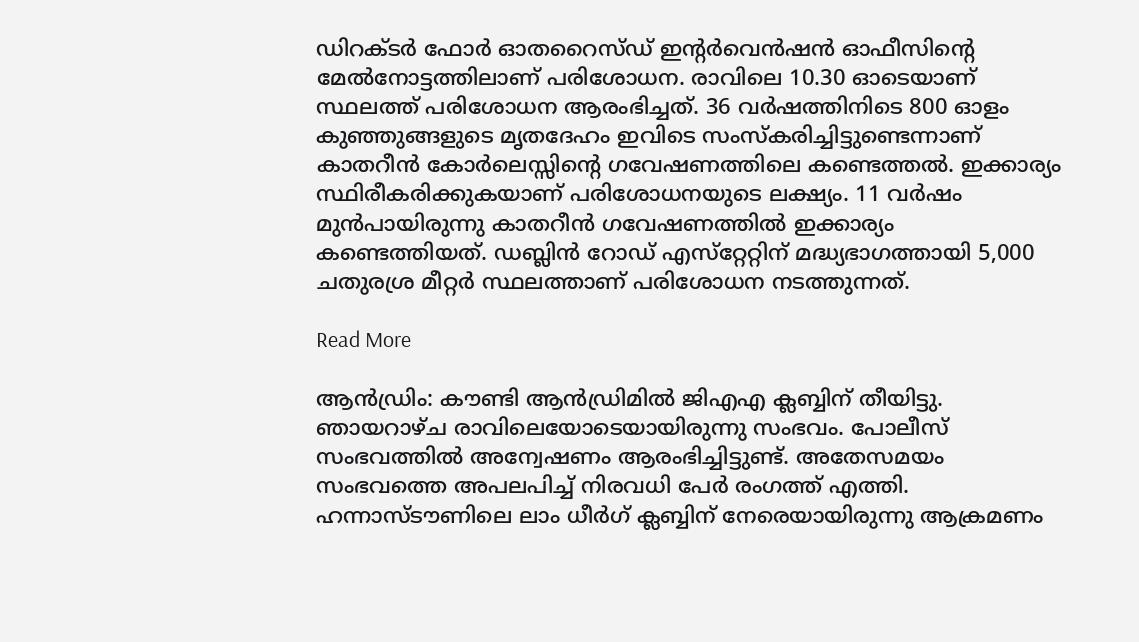ഡിറക്ടർ ഫോർ ഓതറൈസ്ഡ് ഇന്റർവെൻഷൻ ഓഫീസിന്റെ മേൽനോട്ടത്തിലാണ് പരിശോധന. രാവിലെ 10.30 ഓടെയാണ് സ്ഥലത്ത് പരിശോധന ആരംഭിച്ചത്. 36 വർഷത്തിനിടെ 800 ഓളം കുഞ്ഞുങ്ങളുടെ മൃതദേഹം ഇവിടെ സംസ്‌കരിച്ചിട്ടുണ്ടെന്നാണ്  കാതറീൻ കോർലെസ്സിന്റെ ഗവേഷണത്തിലെ കണ്ടെത്തൽ. ഇക്കാര്യം സ്ഥിരീകരിക്കുകയാണ് പരിശോധനയുടെ ലക്ഷ്യം. 11 വർഷം മുൻപായിരുന്നു കാതറീൻ ഗവേഷണത്തിൽ ഇക്കാര്യം കണ്ടെത്തിയത്. ഡബ്ലിൻ റോഡ് എസ്‌റ്റേറ്റിന് മദ്ധ്യഭാഗത്തായി 5,000 ചതുരശ്ര മീറ്റർ സ്ഥലത്താണ് പരിശോധന നടത്തുന്നത്.

Read More

ആൻഡ്രിം: കൗണ്ടി ആൻഡ്രിമിൽ ജിഎഎ ക്ലബ്ബിന് തീയിട്ടു. ഞായറാഴ്ച രാവിലെയോടെയായിരുന്നു സംഭവം. പോലീസ് സംഭവത്തിൽ അന്വേഷണം ആരംഭിച്ചിട്ടുണ്ട്. അതേസമയം സംഭവത്തെ അപലപിച്ച് നിരവധി പേർ രംഗത്ത് എത്തി. ഹന്നാസ്ടൗണിലെ ലാം ധീർഗ് ക്ലബ്ബിന് നേരെയായിരുന്നു ആക്രമണം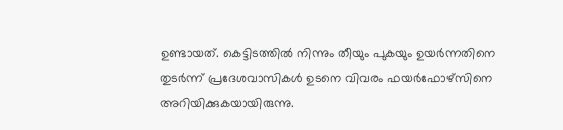ഉണ്ടായത്. കെട്ടിടത്തിൽ നിന്നും തീയും പുകയും ഉയർന്നതിനെ തുടർന്ന് പ്രദേശവാസികൾ ഉടനെ വിവരം ഫയർഫോഴ്‌സിനെ അറിയിക്കുകയായിരുന്നു.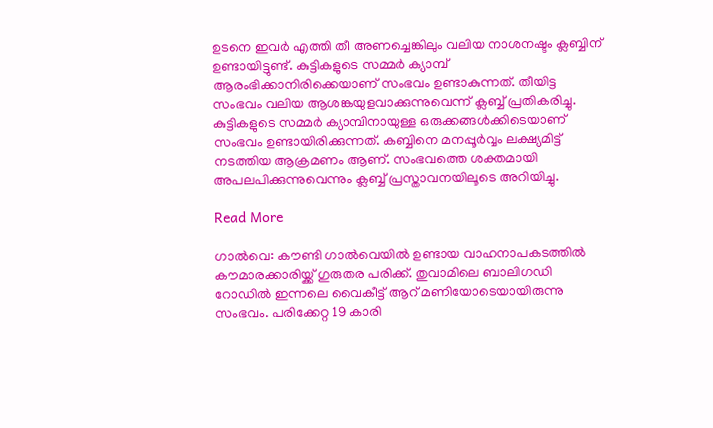ഉടനെ ഇവർ എത്തി തീ അണച്ചെങ്കിലും വലിയ നാശനഷ്ടം ക്ലബ്ബിന് ഉണ്ടായിട്ടുണ്ട്. കുട്ടികളുടെ സമ്മർ ക്യാമ്പ് ആരംഭിക്കാനിരിക്കെയാണ് സംഭവം ഉണ്ടാകുന്നത്. തീയിട്ട സംഭവം വലിയ ആശങ്കയുളവാക്കുന്നുവെന്ന് ക്ലബ്ബ് പ്രതികരിച്ചു. കുട്ടികളുടെ സമ്മർ ക്യാമ്പിനായുള്ള ഒരുക്കങ്ങൾക്കിടെയാണ് സംഭവം ഉണ്ടായിരിക്കുന്നത്. കബ്ബിനെ മനപ്പൂർവ്വം ലക്ഷ്യമിട്ട് നടത്തിയ ആക്രമണം ആണ്. സംഭവത്തെ ശക്തമായി അപലപിക്കുന്നുവെന്നും ക്ലബ്ബ് പ്രസ്താവനയിലൂടെ അറിയിച്ചു.

Read More

ഗാൽവെ: കൗണ്ടി ഗാൽവെയിൽ ഉണ്ടായ വാഹനാപകടത്തിൽ കൗമാരക്കാരിയ്ക്ക് ഗുരുതര പരിക്ക്. തുവാമിലെ ബാലിഗഡി റോഡിൽ ഇന്നലെ വൈകീട്ട് ആറ് മണിയോടെയായിരുന്നു സംഭവം. പരിക്കേറ്റ 19 കാരി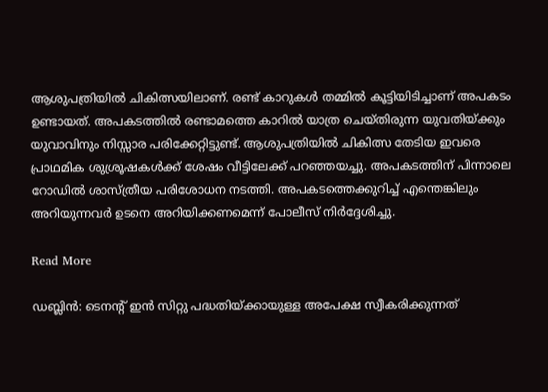ആശുപത്രിയിൽ ചികിത്സയിലാണ്. രണ്ട് കാറുകൾ തമ്മിൽ കൂട്ടിയിടിച്ചാണ് അപകടം ഉണ്ടായത്. അപകടത്തിൽ രണ്ടാമത്തെ കാറിൽ യാത്ര ചെയ്തിരുന്ന യുവതിയ്ക്കും യുവാവിനും നിസ്സാര പരിക്കേറ്റിട്ടുണ്ട്. ആശുപത്രിയിൽ ചികിത്സ തേടിയ ഇവരെ പ്രാഥമിക ശുശ്രൂഷകൾക്ക് ശേഷം വീട്ടിലേക്ക് പറഞ്ഞയച്ചു. അപകടത്തിന് പിന്നാലെ റോഡിൽ ശാസ്ത്രീയ പരിശോധന നടത്തി. അപകടത്തെക്കുറിച്ച് എന്തെങ്കിലും അറിയുന്നവർ ഉടനെ അറിയിക്കണമെന്ന് പോലീസ് നിർദ്ദേശിച്ചു.

Read More

ഡബ്ലിൻ: ടെനന്റ് ഇൻ സിറ്റു പദ്ധതിയ്ക്കായുള്ള അപേക്ഷ സ്വീകരിക്കുന്നത്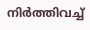നിർത്തിവച്ച്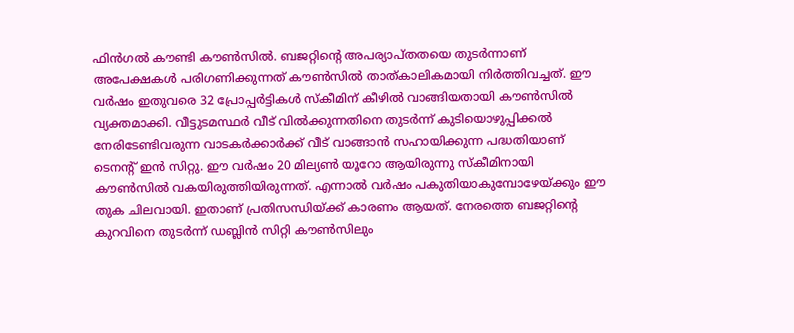ഫിൻഗൽ കൗണ്ടി കൗൺസിൽ. ബജറ്റിന്റെ അപര്യാപ്തതയെ തുടർന്നാണ് അപേക്ഷകൾ പരിഗണിക്കുന്നത് കൗൺസിൽ താത്കാലികമായി നിർത്തിവച്ചത്. ഈ വർഷം ഇതുവരെ 32 പ്രോപ്പർട്ടികൾ സ്‌കീമിന് കീഴിൽ വാങ്ങിയതായി കൗൺസിൽ വ്യക്തമാക്കി. വീട്ടുടമസ്ഥർ വീട് വിൽക്കുന്നതിനെ തുടർന്ന് കുടിയൊഴുപ്പിക്കൽ നേരിടേണ്ടിവരുന്ന വാടകർക്കാർക്ക് വീട് വാങ്ങാൻ സഹായിക്കുന്ന പദ്ധതിയാണ് ടെനന്റ് ഇൻ സിറ്റു. ഈ വർഷം 20 മില്യൺ യൂറോ ആയിരുന്നു സ്‌കീമിനായി കൗൺസിൽ വകയിരുത്തിയിരുന്നത്. എന്നാൽ വർഷം പകുതിയാകുമ്പോഴേയ്ക്കും ഈ തുക ചിലവായി. ഇതാണ് പ്രതിസന്ധിയ്ക്ക് കാരണം ആയത്. നേരത്തെ ബജറ്റിന്റെ കുറവിനെ തുടർന്ന് ഡബ്ലിൻ സിറ്റി കൗൺസിലും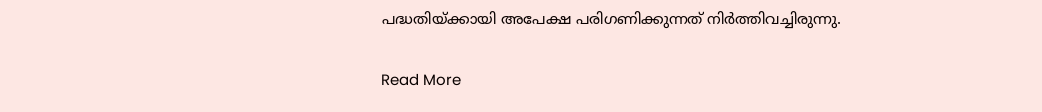പദ്ധതിയ്ക്കായി അപേക്ഷ പരിഗണിക്കുന്നത് നിർത്തിവച്ചിരുന്നു.

Read More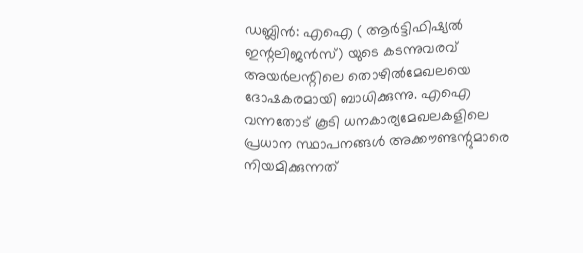ഡബ്ലിൻ: എഐ ( ആർട്ടിഫിഷ്യൽ ഇന്റലിജൻസ്) യുടെ കടന്നുവരവ് അയർലന്റിലെ തൊഴിൽമേഖലയെ ദോഷകരമായി ബാധിക്കുന്നു. എഐ വന്നതോട് കൂടി ധനകാര്യമേഖലകളിലെ പ്രധാന സ്ഥാപനങ്ങൾ അക്കൗണ്ടന്റുമാരെ നിയമിക്കുന്നത്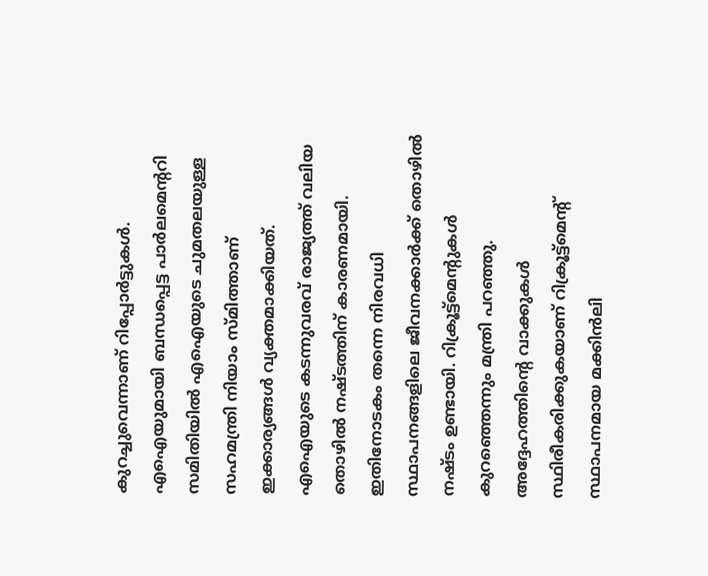കുറച്ചുവെന്നാണ് റിപ്പോർട്ടുകൾ. എഐയുമായി ബന്ധപ്പെട്ട പാർലമെന്ററി സമിതിയിൽ എഐയുടെ ചുമതലയുള്ള സഹമന്ത്രി നിയാം സ്മിത്താണ് ഇക്കാര്യങ്ങൾ വ്യക്തമാക്കിയത്. എഐയുടെ കടന്നുവരവ് രാജ്യത്ത് വലിയ തൊഴിൽ നഷ്ടത്തിന് കാരണമായി. ഇതിനോടകം തന്നെ നിരവധി സ്ഥാപനങ്ങളിലെ ജീവനക്കാർക്ക് തൊഴിൽ നഷ്ടം ഉണ്ടായി. റിക്രൂട്ട്‌മെന്റുകൾ കുറഞ്ഞെന്നും മന്ത്രി പറഞ്ഞു. അദ്ദേഹത്തിന്റെ വാക്കുകൾ സ്ഥിരീകരിക്കുകയാണ് റിക്രൂട്ട്‌മെന്റ് സ്ഥാപനമായ മക്കിൻലി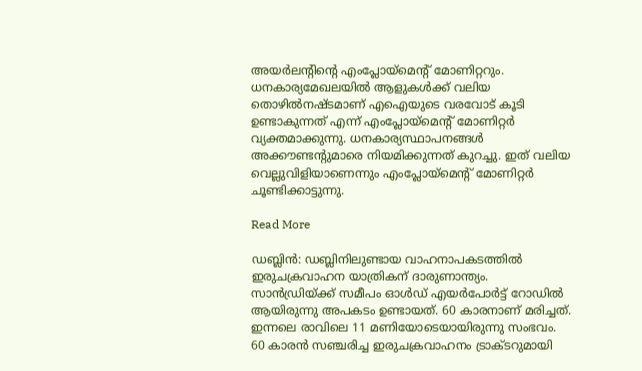അയർലന്റിന്റെ എംപ്ലോയ്‌മെന്റ് മോണിറ്ററും. ധനകാര്യമേഖലയിൽ ആളുകൾക്ക് വലിയ തൊഴിൽനഷ്ടമാണ് എഐയുടെ വരവോട് കൂടി ഉണ്ടാകുന്നത് എന്ന് എംപ്ലോയ്‌മെന്റ് മോണിറ്റർ വ്യക്തമാക്കുന്നു. ധനകാര്യസ്ഥാപനങ്ങൾ അക്കൗണ്ടന്റുമാരെ നിയമിക്കുന്നത് കുറച്ചു. ഇത് വലിയ വെല്ലുവിളിയാണെന്നും എംപ്ലോയ്‌മെന്റ് മോണിറ്റർ ചൂണ്ടിക്കാട്ടുന്നു.

Read More

ഡബ്ലിൻ: ഡബ്ലിനിലുണ്ടായ വാഹനാപകടത്തിൽ ഇരുചക്രവാഹന യാത്രികന് ദാരുണാന്ത്യം. സാൻഡ്രിയ്ക്ക് സമീപം ഓൾഡ് എയർപോർട്ട് റോഡിൽ ആയിരുന്നു അപകടം ഉണ്ടായത്. 60 കാരനാണ് മരിച്ചത്. ഇന്നലെ രാവിലെ 11 മണിയോടെയായിരുന്നു സംഭവം. 60 കാരൻ സഞ്ചരിച്ച ഇരുചക്രവാഹനം ട്രാക്ടറുമായി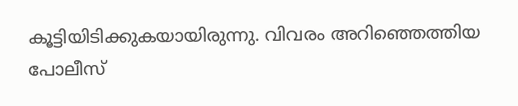കൂട്ടിയിടിക്കുകയായിരുന്നു. വിവരം അറിഞ്ഞെത്തിയ പോലീസ്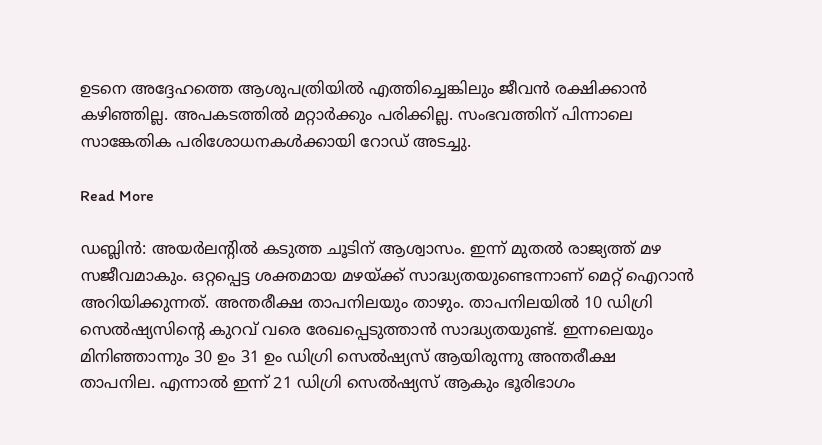ഉടനെ അദ്ദേഹത്തെ ആശുപത്രിയിൽ എത്തിച്ചെങ്കിലും ജീവൻ രക്ഷിക്കാൻ കഴിഞ്ഞില്ല. അപകടത്തിൽ മറ്റാർക്കും പരിക്കില്ല. സംഭവത്തിന് പിന്നാലെ സാങ്കേതിക പരിശോധനകൾക്കായി റോഡ് അടച്ചു.

Read More

ഡബ്ലിൻ: അയർലന്റിൽ കടുത്ത ചൂടിന് ആശ്വാസം. ഇന്ന് മുതൽ രാജ്യത്ത് മഴ സജീവമാകും. ഒറ്റപ്പെട്ട ശക്തമായ മഴയ്ക്ക് സാദ്ധ്യതയുണ്ടെന്നാണ് മെറ്റ് ഐറാൻ അറിയിക്കുന്നത്. അന്തരീക്ഷ താപനിലയും താഴും. താപനിലയിൽ 10 ഡിഗ്രി സെൽഷ്യസിന്റെ കുറവ് വരെ രേഖപ്പെടുത്താൻ സാദ്ധ്യതയുണ്ട്. ഇന്നലെയും മിനിഞ്ഞാന്നും 30 ഉം 31 ഉം ഡിഗ്രി സെൽഷ്യസ് ആയിരുന്നു അന്തരീക്ഷ താപനില. എന്നാൽ ഇന്ന് 21 ഡിഗ്രി സെൽഷ്യസ് ആകും ഭൂരിഭാഗം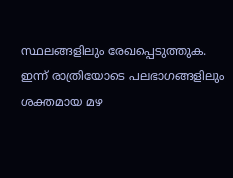സ്ഥലങ്ങളിലും രേഖപ്പെടുത്തുക. ഇന്ന് രാത്രിയോടെ പലഭാഗങ്ങളിലും ശക്തമായ മഴ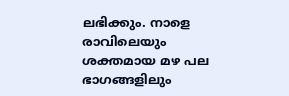ലഭിക്കും. നാളെ രാവിലെയും ശക്തമായ മഴ പല ഭാഗങ്ങളിലും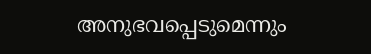അനുഭവപ്പെടുമെന്നും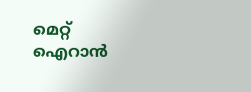മെറ്റ് ഐറാൻ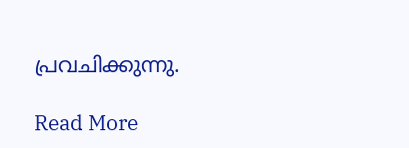പ്രവചിക്കുന്നു.

Read More